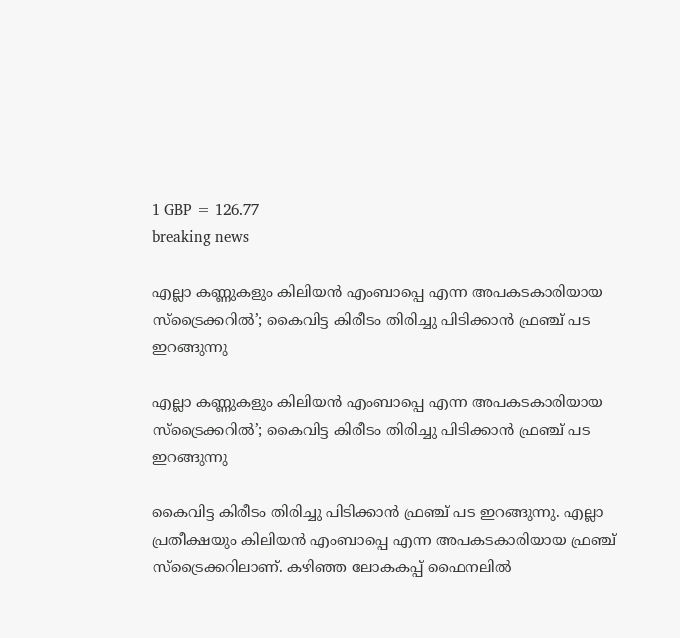1 GBP = 126.77
breaking news

എല്ലാ കണ്ണുകളും കിലിയൻ എംബാപ്പെ എന്ന അപകടകാരിയായ സ്ട്രൈക്കറിൽ’; കൈവിട്ട കിരീടം തിരിച്ചു പിടിക്കാൻ ഫ്രഞ്ച് പട ഇറങ്ങുന്നു

എല്ലാ കണ്ണുകളും കിലിയൻ എംബാപ്പെ എന്ന അപകടകാരിയായ സ്ട്രൈക്കറിൽ’; കൈവിട്ട കിരീടം തിരിച്ചു പിടിക്കാൻ ഫ്രഞ്ച് പട ഇറങ്ങുന്നു

കൈവിട്ട കിരീടം തിരിച്ചു പിടിക്കാൻ ഫ്രഞ്ച് പട ഇറങ്ങുന്നു. എല്ലാ പ്രതീക്ഷയും കിലിയൻ എംബാപ്പെ എന്ന അപകടകാരിയായ ഫ്രഞ്ച് സ്ട്രൈക്കറിലാണ്. കഴിഞ്ഞ ലോകകപ്പ് ഫൈനലിൽ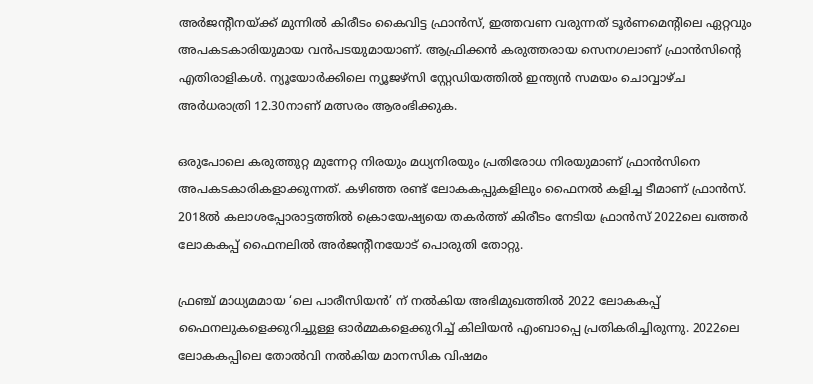അർജൻ്റീനയ്ക്ക് മുന്നിൽ കിരീടം കൈവിട്ട ഫ്രാൻസ്, ഇത്തവണ വരുന്നത് ടൂർണമെൻ്റിലെ ഏറ്റവും അപകടകാരിയുമായ വൻപടയുമായാണ്. ആഫ്രിക്കൻ കരുത്തരായ സെനഗലാണ് ഫ്രാൻസിന്റെ എതിരാളികൾ. ന്യൂയോർക്കിലെ ന്യൂജഴ്സി സ്റ്റേഡിയത്തിൽ ഇന്ത്യൻ സമയം ചൊവ്വാഴ്ച അർധരാത്രി 12.30നാണ് മത്സരം ആരംഭിക്കുക.

ഒരുപോലെ കരുത്തുറ്റ മുന്നേറ്റ നിരയും മധ്യനിരയും പ്രതിരോധ നിരയുമാണ് ഫ്രാൻസിനെ അപകടകാരികളാക്കുന്നത്. കഴിഞ്ഞ രണ്ട് ലോകകപ്പുകളിലും ഫൈനൽ കളിച്ച ടീമാണ് ഫ്രാൻസ്. 2018ൽ കലാശപ്പോരാട്ടത്തിൽ ക്രൊയേഷ്യയെ തകർത്ത് കിരീടം നേടിയ ഫ്രാൻസ് 2022ലെ ഖത്തർ ലോകകപ്പ് ഫൈനലിൽ അർജന്റീനയോട് പൊരുതി തോറ്റു.

ഫ്രഞ്ച് മാധ്യമമായ ‘ലെ പാരീസിയൻ’ ന് നല്‍കിയ അഭിമുഖത്തിൽ 2022 ലോകകപ്പ് ഫൈനലുകളെക്കുറിച്ചുള്ള ഓർമ്മകളെക്കുറിച്ച് കിലിയൻ എംബാപ്പെ പ്രതികരിച്ചിരുന്നു. 2022ലെ ലോകകപ്പിലെ തോൽവി നൽകിയ മാനസിക വിഷമം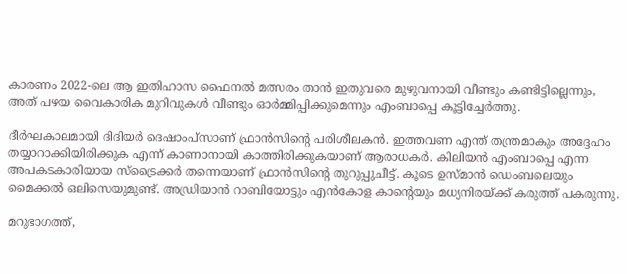കാരണം 2022-ലെ ആ ഇതിഹാസ ഫൈനൽ മത്സരം താൻ ഇതുവരെ മുഴുവനായി വീണ്ടും കണ്ടിട്ടില്ലെന്നും, അത് പഴയ വൈകാരിക മുറിവുകൾ വീണ്ടും ഓർമ്മിപ്പിക്കുമെന്നും എംബാപ്പെ കൂട്ടിച്ചേർത്തു.

ദീർഘകാലമായി ദിദിയർ ദെഷാംപ്സാണ് ഫ്രാൻസിന്റെ പരിശീലകൻ. ഇത്തവണ എന്ത് തന്ത്രമാകും അദ്ദേഹം തയ്യാറാക്കിയിരിക്കുക എന്ന് കാണാനായി കാത്തിരിക്കുകയാണ് ആരാധകർ. കിലിയൻ എംബാപ്പെ എന്ന അപകടകാരിയായ സ്ട്രൈക്കർ തന്നെയാണ് ഫ്രാൻസിന്റെ തുറുപ്പുചീട്ട്. കൂടെ ഉസ്മാൻ ഡെംബലെയും മൈക്കൽ ഒലിസെയുമുണ്ട്. അഡ്രിയാൻ റാബിയോട്ടും എൻകോള കാന്റെയും മധ്യനിരയ്ക്ക് കരുത്ത് പകരുന്നു.

മറുഭാഗത്ത്,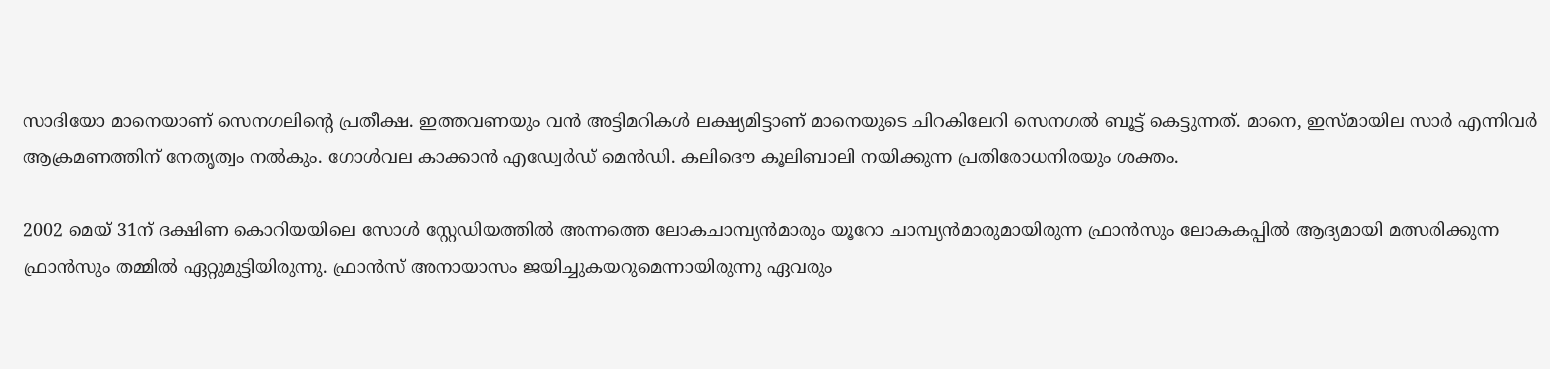സാദിയോ മാനെയാണ് സെനഗലിന്റെ പ്രതീക്ഷ. ഇത്തവണയും വൻ അട്ടിമറികൾ ലക്ഷ്യമിട്ടാണ് മാനെയുടെ ചിറകിലേറി സെനഗൽ ബൂട്ട് കെട്ടുന്നത്. മാനെ, ഇസ്മായില സാർ എന്നിവർ ആക്രമണത്തിന് നേതൃത്വം നൽകും. ഗോൾവല കാക്കാൻ എഡ്വേർഡ് മെൻഡി. കലിദൌ കൂലിബാലി നയിക്കുന്ന പ്രതിരോധനിരയും ശക്തം.

2002 മെയ് 31ന് ദക്ഷിണ കൊറിയയിലെ സോൾ സ്റ്റേഡിയത്തിൽ അന്നത്തെ ലോകചാമ്പ്യൻമാരും യൂറോ ചാമ്പ്യൻമാരുമായിരുന്ന ഫ്രാൻസും ലോകകപ്പിൽ ആദ്യമായി മത്സരിക്കുന്ന ഫ്രാൻസും തമ്മിൽ ഏറ്റുമുട്ടിയിരുന്നു. ഫ്രാൻസ് അനായാസം ജയിച്ചുകയറുമെന്നായിരുന്നു ഏവരും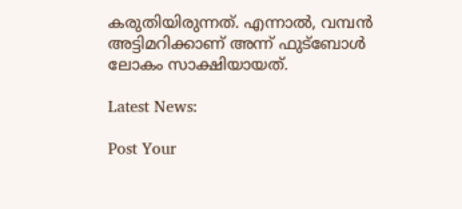കരുതിയിരുന്നത്. എന്നാൽ, വമ്പൻ അട്ടിമറിക്കാണ് അന്ന് ഫുട്ബോൾ ലോകം സാക്ഷിയായത്.

Latest News:

Post Your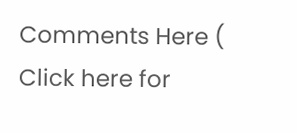Comments Here ( Click here for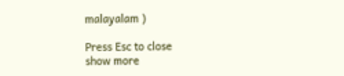malayalam )

Press Esc to close
show more